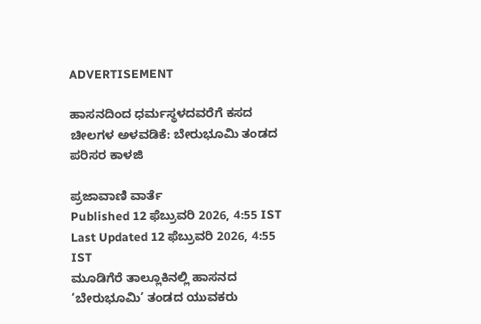ADVERTISEMENT

ಹಾಸನದಿಂದ ಧರ್ಮಸ್ಥಳದವರೆಗೆ ಕಸದ ಚೀಲಗಳ ಅಳವಡಿಕೆ: ಬೇರುಭೂಮಿ ತಂಡದ ಪರಿಸರ ಕಾಳಜಿ

ಪ್ರಜಾವಾಣಿ ವಾರ್ತೆ
Published 12 ಫೆಬ್ರುವರಿ 2026, 4:55 IST
Last Updated 12 ಫೆಬ್ರುವರಿ 2026, 4:55 IST
ಮೂಡಿಗೆರೆ ತಾಲ್ಲೂಕಿನಲ್ಲಿ ಹಾಸನದ ‘ಬೇರುಭೂಮಿ’ ತಂಡದ‌ ಯುವಕರು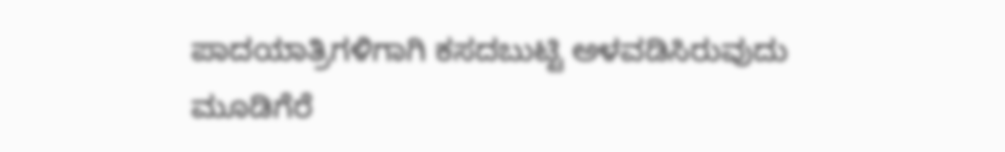ಪಾದಯಾತ್ರಿಗಳಿಗಾಗಿ ಕಸದ‌ಬುಟ್ಟಿ ಅಳವಡಿಸಿರುವುದು
ಮೂಡಿಗೆರೆ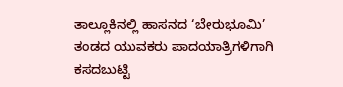ತಾಲ್ಲೂಕಿನಲ್ಲಿ ಹಾಸನದ ‘ಬೇರುಭೂಮಿ’ ತಂಡದ‌ ಯುವಕರು ಪಾದಯಾತ್ರಿಗಳಿಗಾಗಿ ಕಸದ‌ಬುಟ್ಟಿ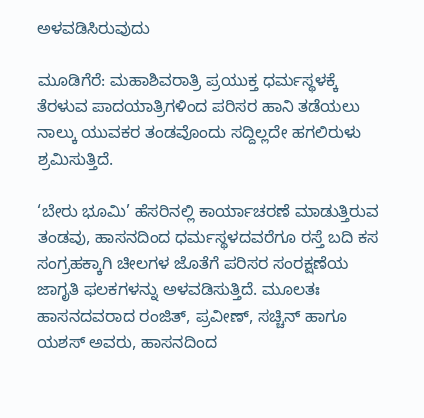ಅಳವಡಿಸಿರುವುದು

ಮೂಡಿಗೆರೆ: ಮಹಾಶಿವರಾತ್ರಿ ಪ್ರಯುಕ್ತ ಧರ್ಮಸ್ಥಳಕ್ಕೆ ತೆರಳುವ ಪಾದಯಾತ್ರಿಗಳಿಂದ ಪರಿಸರ ಹಾನಿ ತಡೆಯಲು ನಾಲ್ಕು ಯುವಕರ ತಂಡವೊಂದು ಸದ್ದಿಲ್ಲದೇ ಹಗಲಿರುಳು ಶ್ರಮಿಸುತ್ತಿದೆ.

‘ಬೇರು ಭೂಮಿ’ ಹೆಸರಿನಲ್ಲಿ ಕಾರ್ಯಾಚರಣೆ ಮಾಡುತ್ತಿರುವ ತಂಡವು, ಹಾಸನದಿಂದ ಧರ್ಮಸ್ಥಳದವರೆಗೂ ರಸ್ತೆ ಬದಿ ಕಸ‌ ಸಂಗ್ರಹಕ್ಕಾಗಿ ಚೀಲಗಳ ಜೊತೆಗೆ ಪರಿಸರ ಸಂರಕ್ಷಣೆಯ ಜಾಗೃತಿ ಫಲಕಗಳನ್ನು ಅಳವಡಿಸುತ್ತಿದೆ. ಮೂಲತಃ ಹಾಸನದವರಾದ ರಂಜಿತ್, ಪ್ರವೀಣ್, ಸಚ್ಚಿನ್ ಹಾಗೂ ಯಶಸ್ ಅವರು, ಹಾಸನದಿಂದ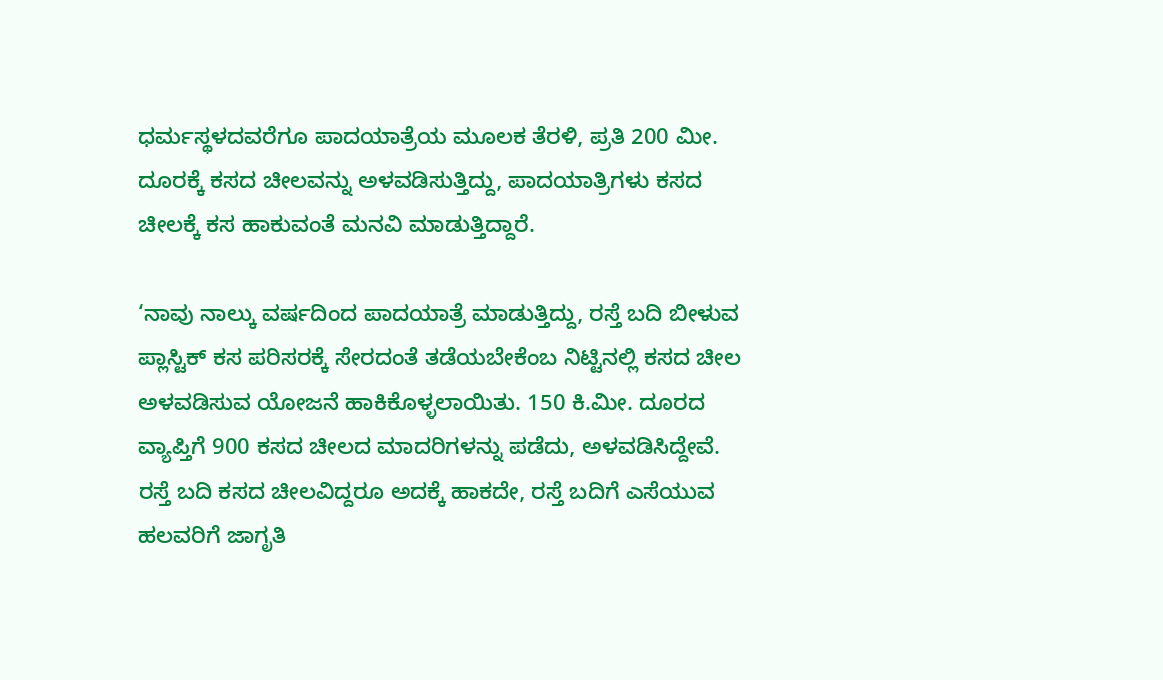ಧರ್ಮಸ್ಥಳದವರೆಗೂ ಪಾದಯಾತ್ರೆಯ ಮೂಲಕ ತೆರಳಿ, ಪ್ರತಿ 200 ಮೀ. ದೂರಕ್ಕೆ ಕಸದ ಚೀಲವನ್ನು ಅಳವಡಿಸುತ್ತಿದ್ದು, ಪಾದಯಾತ್ರಿಗಳು ಕಸದ ಚೀಲಕ್ಕೆ ಕಸ ಹಾಕುವಂತೆ ಮನವಿ ಮಾಡುತ್ತಿದ್ದಾರೆ.

‘ನಾವು ನಾಲ್ಕು ವರ್ಷದಿಂದ ಪಾದಯಾತ್ರೆ ಮಾಡುತ್ತಿದ್ದು, ರಸ್ತೆ ಬದಿ ಬೀಳುವ ಪ್ಲಾಸ್ಟಿಕ್ ಕಸ ಪರಿಸರಕ್ಕೆ ಸೇರದಂತೆ ತಡೆಯಬೇಕೆಂಬ ನಿಟ್ಟಿನಲ್ಲಿ ಕಸದ ಚೀಲ ಅಳವಡಿಸುವ ಯೋಜನೆ ಹಾಕಿಕೊಳ್ಳಲಾಯಿತು. 150 ಕಿ.ಮೀ. ದೂರದ ವ್ಯಾಪ್ತಿಗೆ 900 ಕಸದ ಚೀಲದ ಮಾದರಿಗಳನ್ನು ಪಡೆದು, ಅಳವಡಿಸಿದ್ದೇವೆ. ರಸ್ತೆ ಬದಿ ಕಸದ ಚೀಲವಿದ್ದರೂ ಅದಕ್ಕೆ ಹಾಕದೇ, ರಸ್ತೆ ಬದಿಗೆ ಎಸೆಯುವ ಹಲವರಿಗೆ ಜಾಗೃತಿ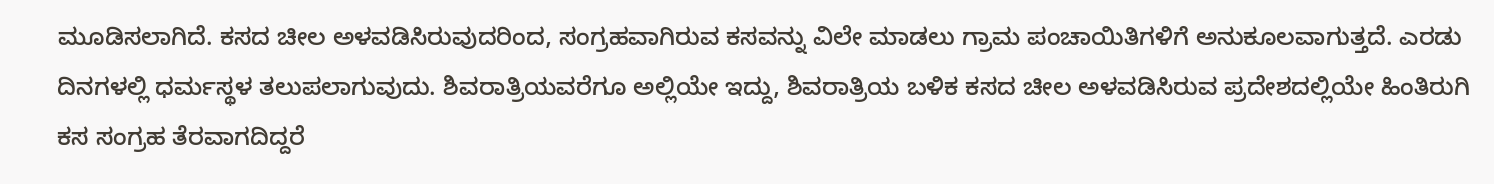ಮೂಡಿಸಲಾಗಿದೆ. ಕಸದ ಚೀಲ ಅಳವಡಿಸಿರುವುದರಿಂದ, ಸಂಗ್ರಹವಾಗಿರುವ ಕಸವನ್ನು ವಿಲೇ ಮಾಡಲು ಗ್ರಾಮ ಪಂಚಾಯಿತಿಗಳಿಗೆ ಅನುಕೂಲವಾಗುತ್ತದೆ. ಎರಡು ದಿನಗಳಲ್ಲಿ ಧರ್ಮಸ್ಥಳ ತಲುಪಲಾಗುವುದು. ಶಿವರಾತ್ರಿಯವರೆಗೂ ಅಲ್ಲಿಯೇ ಇದ್ದು, ಶಿವರಾತ್ರಿಯ ಬಳಿಕ ಕಸದ ಚೀಲ ಅಳವಡಿಸಿರುವ ಪ್ರದೇಶದಲ್ಲಿಯೇ ಹಿಂತಿರುಗಿ ಕಸ ಸಂಗ್ರಹ ತೆರವಾಗದಿದ್ದರೆ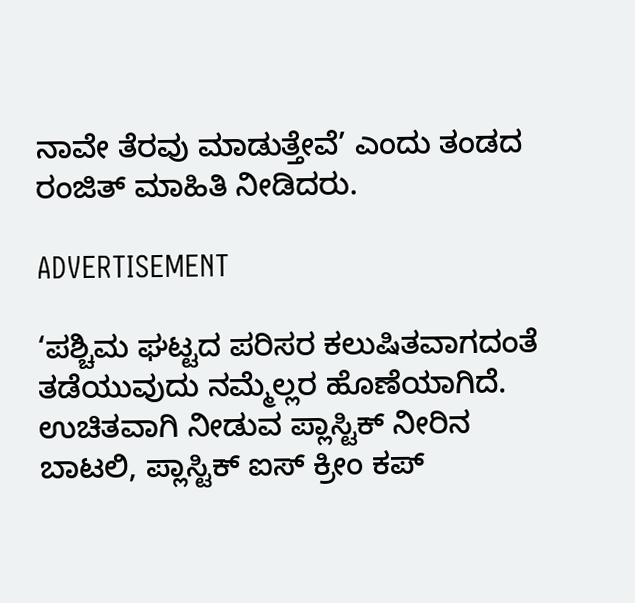ನಾವೇ ತೆರವು ಮಾಡುತ್ತೇವೆ’ ಎಂದು ತಂಡದ ರಂಜಿತ್ ಮಾಹಿತಿ ನೀಡಿದರು.

ADVERTISEMENT

‘ಪಶ್ಚಿಮ ಘಟ್ಟದ ಪರಿಸರ ಕಲುಷಿತವಾಗದಂತೆ ತಡೆಯುವುದು ನಮ್ಮೆಲ್ಲರ ಹೊಣೆಯಾಗಿದೆ. ಉಚಿತವಾಗಿ ನೀಡುವ ಪ್ಲಾಸ್ಟಿಕ್ ನೀರಿನ ಬಾಟಲಿ, ಪ್ಲಾಸ್ಟಿಕ್ ಐಸ್ ಕ್ರೀಂ ಕಪ್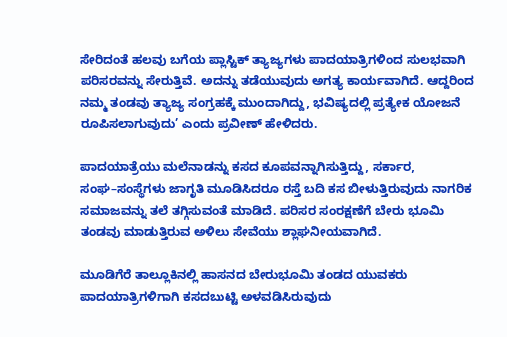ಸೇರಿದಂತೆ ಹಲವು ಬಗೆಯ ಪ್ಲಾಸ್ಟಿಕ್ ತ್ಯಾಜ್ಯಗಳು ಪಾದಯಾತ್ರಿಗಳಿಂದ ಸುಲಭವಾಗಿ ಪರಿಸರವನ್ನು ಸೇರುತ್ತಿವೆ. ಅದನ್ನು ತಡೆಯುವುದು ಅಗತ್ಯ ಕಾರ್ಯವಾಗಿದೆ. ಆದ್ದರಿಂದ ನಮ್ಮ ತಂಡವು ತ್ಯಾಜ್ಯ ಸಂಗ್ರಹಕ್ಕೆ ಮುಂದಾಗಿದ್ದು, ಭವಿಷ್ಯದಲ್ಲಿ ಪ್ರತ್ಯೇಕ ಯೋಜನೆ ರೂಪಿಸಲಾಗುವುದು’ ಎಂದು ಪ್ರವೀಣ್ ಹೇಳಿದರು.

ಪಾದಯಾತ್ರೆಯು ಮಲೆನಾಡನ್ನು ಕಸದ ಕೂಪವನ್ನಾಗಿಸುತ್ತಿದ್ದು, ಸರ್ಕಾರ, ಸಂಘ–ಸಂಸ್ಥೆಗಳು ಜಾಗೃತಿ ಮೂಡಿಸಿದರೂ ರಸ್ತೆ ಬದಿ ಕಸ ಬೀಳುತ್ತಿರುವುದು ನಾಗರಿಕ ಸಮಾಜವನ್ನು ತಲೆ ತಗ್ಗಿಸುವಂತೆ ಮಾಡಿದೆ. ಪರಿಸರ ಸಂರಕ್ಷಣೆಗೆ ಬೇರು ಭೂಮಿ ತಂಡವು ಮಾಡುತ್ತಿರುವ ಅಳಿಲು ಸೇವೆಯು ಶ್ಲಾಘನೀಯವಾಗಿದೆ.

ಮೂಡಿಗೆರೆ ತಾಲ್ಲೂಕಿನಲ್ಲಿ ಹಾಸನದ ಬೇರುಭೂಮಿ ತಂಡದ‌ ಯುವಕರು ಪಾದಯಾತ್ರಿಗಳಿಗಾಗಿ ಕಸದ‌ಬುಟ್ಟಿ ಅಳವಡಿಸಿರುವುದು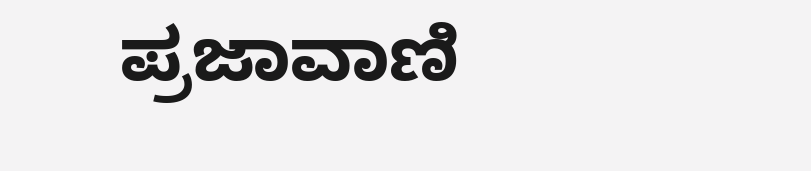ಪ್ರಜಾವಾಣಿ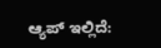ಆ್ಯಪ್ ಇಲ್ಲಿದೆ: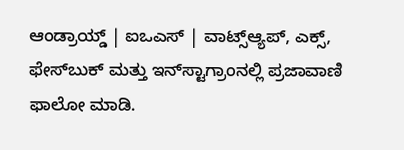ಆಂಡ್ರಾಯ್ಡ್ | ಐಒಎಸ್ | ವಾಟ್ಸ್ಆ್ಯಪ್, ಎಕ್ಸ್, ಫೇಸ್‌ಬುಕ್ ಮತ್ತು ಇನ್‌ಸ್ಟಾಗ್ರಾಂನಲ್ಲಿ ಪ್ರಜಾವಾಣಿ ಫಾಲೋ ಮಾಡಿ.